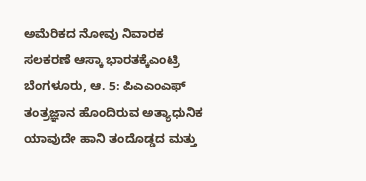ಅಮೆರಿಕದ ನೋವು ನಿವಾರಕ ಸಲಕರಣೆ ಆಸ್ಕಾ ಭಾರತಕ್ಕೆಎಂಟ್ರಿ
ಬೆಂಗಳೂರು, ಆ. 5: ಪಿಎಎಂಎಫ್ ತಂತ್ರಜ್ಞಾನ ಹೊಂದಿರುವ ಅತ್ಯಾಧುನಿಕ ಯಾವುದೇ ಹಾನಿ ತಂದೊಡ್ಡದ ಮತ್ತು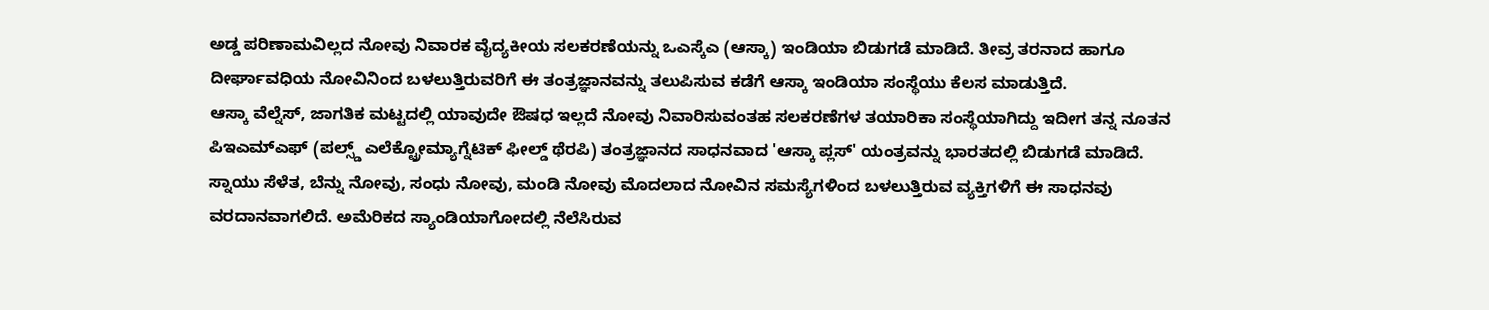ಅಡ್ಡ ಪರಿಣಾಮವಿಲ್ಲದ ನೋವು ನಿವಾರಕ ವೈದ್ಯಕೀಯ ಸಲಕರಣೆಯನ್ನು ಒಎಸ್ಕೆಎ (ಆಸ್ಕಾ) ಇಂಡಿಯಾ ಬಿಡುಗಡೆ ಮಾಡಿದೆ. ತೀವ್ರ ತರನಾದ ಹಾಗೂ ದೀರ್ಘಾವಧಿಯ ನೋವಿನಿಂದ ಬಳಲುತ್ತಿರುವರಿಗೆ ಈ ತಂತ್ರಜ್ಞಾನವನ್ನು ತಲುಪಿಸುವ ಕಡೆಗೆ ಆಸ್ಕಾ ಇಂಡಿಯಾ ಸಂಸ್ಥೆಯು ಕೆಲಸ ಮಾಡುತ್ತಿದೆ.
ಆಸ್ಕಾ ವೆಲ್ನೆಸ್, ಜಾಗತಿಕ ಮಟ್ಟದಲ್ಲಿ ಯಾವುದೇ ಔಷಧ ಇಲ್ಲದೆ ನೋವು ನಿವಾರಿಸುವಂತಹ ಸಲಕರಣೆಗಳ ತಯಾರಿಕಾ ಸಂಸ್ಥೆಯಾಗಿದ್ದು ಇದೀಗ ತನ್ನ ನೂತನ ಪಿಇಎಮ್ಎಫ್ (ಪಲ್ಸ್ಡ್ ಎಲೆಕ್ಟ್ರೋಮ್ಯಾಗ್ನೆಟಿಕ್ ಫೀಲ್ಡ್ ಥೆರಪಿ) ತಂತ್ರಜ್ಞಾನದ ಸಾಧನವಾದ 'ಆಸ್ಕಾ ಪ್ಲಸ್' ಯಂತ್ರವನ್ನು ಭಾರತದಲ್ಲಿ ಬಿಡುಗಡೆ ಮಾಡಿದೆ.
ಸ್ನಾಯು ಸೆಳೆತ, ಬೆನ್ನು ನೋವು, ಸಂಧು ನೋವು, ಮಂಡಿ ನೋವು ಮೊದಲಾದ ನೋವಿನ ಸಮಸ್ಯೆಗಳಿಂದ ಬಳಲುತ್ತಿರುವ ವ್ಯಕ್ತಿಗಳಿಗೆ ಈ ಸಾಧನವು ವರದಾನವಾಗಲಿದೆ. ಅಮೆರಿಕದ ಸ್ಯಾಂಡಿಯಾಗೋದಲ್ಲಿ ನೆಲೆಸಿರುವ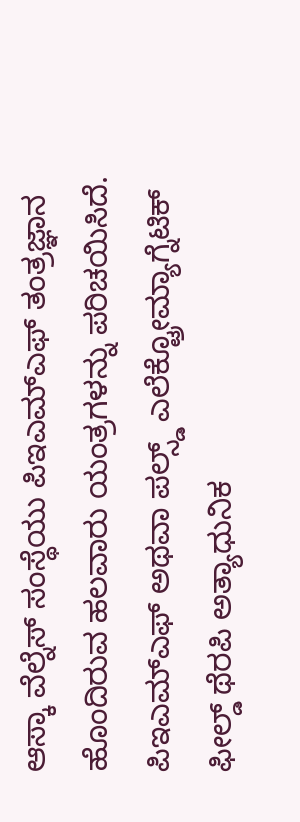ಆಸ್ಕಾ ವೆಲ್ನೆಸ್ ಸಂಸ್ಥೆಯು ಪಿಇಎಮ್ಎಫ್ ತಂತ್ರಜ್ಞಾನ ಹೊಂದಿರುವ ಹಲವಾರು ಯಂತ್ರಗಳನ್ನು ಪರಿಚಯಿಸಿದೆ. ಪಿಇಎಮ್ಎಫ್ ಅಥವಾ ಪಲ್ಸ್ಡ್ ಎಲೆಕ್ಟ್ರೋಮ್ಯಾಗ್ನೆಟಿಕ್ ಫೀಲ್ಡ್ ಥೆರಪಿ ಅತ್ಯಾಧುನಿಕ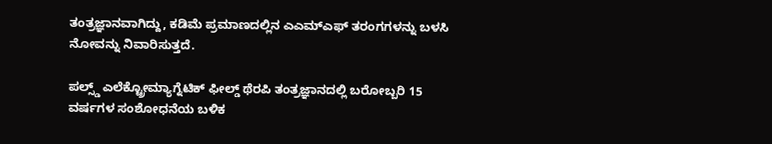ತಂತ್ರಜ್ಞಾನವಾಗಿದ್ದು, ಕಡಿಮೆ ಪ್ರಮಾಣದಲ್ಲಿನ ಎಎಮ್ಎಫ್ ತರಂಗಗಳನ್ನು ಬಳಸಿ ನೋವನ್ನು ನಿವಾರಿಸುತ್ತದೆ.

ಪಲ್ಸ್ಡ್ ಎಲೆಕ್ಟ್ರೋಮ್ಯಾಗ್ನೆಟಿಕ್ ಫೀಲ್ಡ್ ಥೆರಪಿ ತಂತ್ರಜ್ಞಾನದಲ್ಲಿ ಬರೋಬ್ಬರಿ 15 ವರ್ಷಗಳ ಸಂಶೋಧನೆಯ ಬಳಿಕ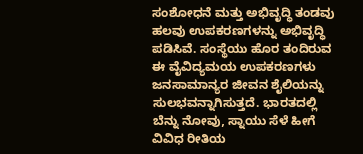ಸಂಶೋಧನೆ ಮತ್ತು ಅಭಿವೃದ್ಧಿ ತಂಡವು ಹಲವು ಉಪಕರಣಗಳನ್ನು ಅಭಿವೃದ್ಧಿ ಪಡಿಸಿವೆ. ಸಂಸ್ಥೆಯು ಹೊರ ತಂದಿರುವ ಈ ವೈವಿದ್ಯಮಯ ಉಪಕರಣಗಳು ಜನಸಾಮಾನ್ಯರ ಜೀವನ ಶೈಲಿಯನ್ನು ಸುಲಭವನ್ನಾಗಿಸುತ್ತದೆ. ಭಾರತದಲ್ಲಿ ಬೆನ್ನು ನೋವು, ಸ್ನಾಯು ಸೆಳೆ ಹೀಗೆ ವಿವಿಧ ರೀತಿಯ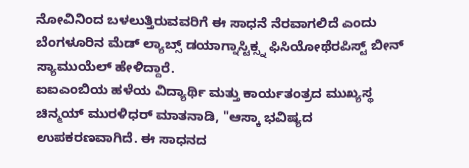ನೋವಿನಿಂದ ಬಳಲುತ್ತಿರುವವರಿಗೆ ಈ ಸಾಧನೆ ನೆರವಾಗಲಿದೆ ಎಂದು ಬೆಂಗಳೂರಿನ ಮೆಡ್ ಲ್ಯಾಬ್ಸ್ ಡಯಾಗ್ನಾಸ್ಟಿಕ್ಸ್ನ ಫಿಸಿಯೋಥೆರಪಿಸ್ಟ್ ಬೀನ್ ಸ್ಯಾಮುಯೆಲ್ ಹೇಳಿದ್ದಾರೆ.
ಐಐಎಂಬಿಯ ಹಳೆಯ ವಿದ್ಯಾರ್ಥಿ ಮತ್ತು ಕಾರ್ಯತಂತ್ರದ ಮುಖ್ಯಸ್ಥ ಚಿನ್ಮಯ್ ಮುರಳಿಧರ್ ಮಾತನಾಡಿ, "ಆಸ್ಕಾ ಭವಿಷ್ಯದ ಉಪಕರಣವಾಗಿದೆ. ಈ ಸಾಧನದ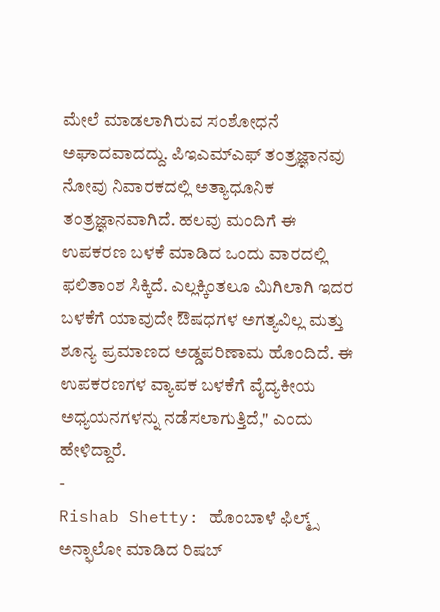ಮೇಲೆ ಮಾಡಲಾಗಿರುವ ಸಂಶೋಧನೆ ಅಘಾದವಾದದ್ದು. ಪಿಇಎಮ್ಎಫ್ ತಂತ್ರಜ್ಞಾನವು ನೋವು ನಿವಾರಕದಲ್ಲಿ ಅತ್ಯಾಧೂನಿಕ ತಂತ್ರಜ್ಞಾನವಾಗಿದೆ. ಹಲವು ಮಂದಿಗೆ ಈ ಉಪಕರಣ ಬಳಕೆ ಮಾಡಿದ ಒಂದು ವಾರದಲ್ಲಿ ಫಲಿತಾಂಶ ಸಿಕ್ಕಿದೆ. ಎಲ್ಲಕ್ಕಿಂತಲೂ ಮಿಗಿಲಾಗಿ ಇದರ ಬಳಕೆಗೆ ಯಾವುದೇ ಔಷಧಗಳ ಅಗತ್ಯವಿಲ್ಲ ಮತ್ತು ಶೂನ್ಯ ಪ್ರಮಾಣದ ಅಡ್ಡಪರಿಣಾಮ ಹೊಂದಿದೆ. ಈ ಉಪಕರಣಗಳ ವ್ಯಾಪಕ ಬಳಕೆಗೆ ವೈದ್ಯಕೀಯ ಅಧ್ಯಯನಗಳನ್ನು ನಡೆಸಲಾಗುತ್ತಿದೆ," ಎಂದು ಹೇಳಿದ್ದಾರೆ.
-
Rishab Shetty: ಹೊಂಬಾಳೆ ಫಿಲ್ಮ್ಸ್ ಅನ್ಫಾಲೋ ಮಾಡಿದ ರಿಷಬ್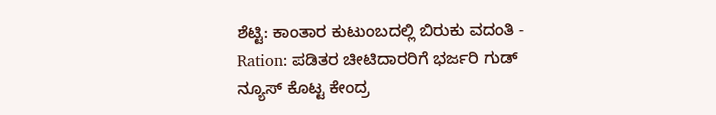ಶೆಟ್ಟಿ: ಕಾಂತಾರ ಕುಟುಂಬದಲ್ಲಿ ಬಿರುಕು ವದಂತಿ -
Ration: ಪಡಿತರ ಚೀಟಿದಾರರಿಗೆ ಭರ್ಜರಿ ಗುಡ್ ನ್ಯೂಸ್ ಕೊಟ್ಟ ಕೇಂದ್ರ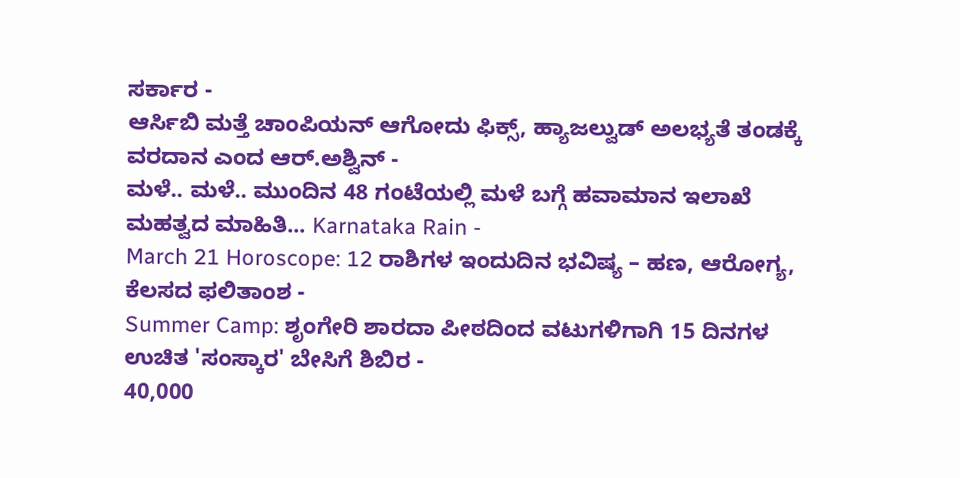ಸರ್ಕಾರ -
ಆರ್ಸಿಬಿ ಮತ್ತೆ ಚಾಂಪಿಯನ್ ಆಗೋದು ಫಿಕ್ಸ್, ಹ್ಯಾಜಲ್ವುಡ್ ಅಲಭ್ಯತೆ ತಂಡಕ್ಕೆ ವರದಾನ ಎಂದ ಆರ್.ಅಶ್ವಿನ್ -
ಮಳೆ.. ಮಳೆ.. ಮುಂದಿನ 48 ಗಂಟೆಯಲ್ಲಿ ಮಳೆ ಬಗ್ಗೆ ಹವಾಮಾನ ಇಲಾಖೆ ಮಹತ್ವದ ಮಾಹಿತಿ... Karnataka Rain -
March 21 Horoscope: 12 ರಾಶಿಗಳ ಇಂದುದಿನ ಭವಿಷ್ಯ – ಹಣ, ಆರೋಗ್ಯ, ಕೆಲಸದ ಫಲಿತಾಂಶ -
Summer Camp: ಶೃಂಗೇರಿ ಶಾರದಾ ಪೀಠದಿಂದ ವಟುಗಳಿಗಾಗಿ 15 ದಿನಗಳ ಉಚಿತ 'ಸಂಸ್ಕಾರ' ಬೇಸಿಗೆ ಶಿಬಿರ -
40,000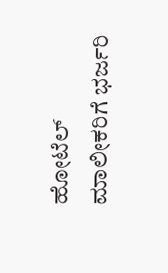ಹೋಟೆಲ್ ಮಾಲೀಕರಿಗೆ ಭರ್ಜರಿ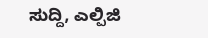ಸುದ್ದಿ, ಎಲ್ಪಿಜಿ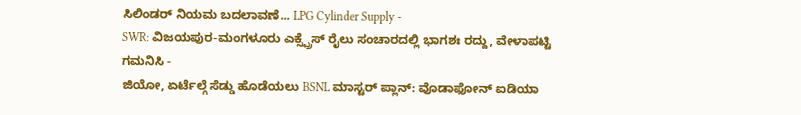ಸಿಲಿಂಡರ್ ನಿಯಮ ಬದಲಾವಣೆ... LPG Cylinder Supply -
SWR: ವಿಜಯಪುರ-ಮಂಗಳೂರು ಎಕ್ಸ್ಪ್ರೆಸ್ ರೈಲು ಸಂಚಾರದಲ್ಲಿ ಭಾಗಶಃ ರದ್ದು, ವೇಳಾಪಟ್ಟಿ ಗಮನಿಸಿ -
ಜಿಯೋ, ಏರ್ಟೆಲ್ಗೆ ಸೆಡ್ಡು ಹೊಡೆಯಲು BSNL ಮಾಸ್ಟರ್ ಪ್ಲಾನ್: ವೊಡಾಫೋನ್ ಐಡಿಯಾ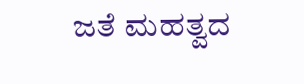ಜತೆ ಮಹತ್ವದ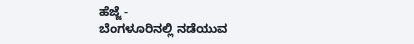ಹೆಜ್ಜೆ -
ಬೆಂಗಳೂರಿನಲ್ಲಿ ನಡೆಯುವ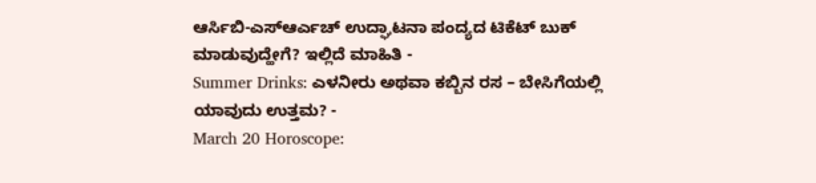ಆರ್ಸಿಬಿ-ಎಸ್ಆರ್ಎಚ್ ಉದ್ಘಾಟನಾ ಪಂದ್ಯದ ಟಿಕೆಟ್ ಬುಕ್ ಮಾಡುವುದ್ಹೇಗೆ? ಇಲ್ಲಿದೆ ಮಾಹಿತಿ -
Summer Drinks: ಎಳನೀರು ಅಥವಾ ಕಬ್ಬಿನ ರಸ – ಬೇಸಿಗೆಯಲ್ಲಿ ಯಾವುದು ಉತ್ತಮ? -
March 20 Horoscope: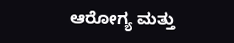ಆರೋಗ್ಯ ಮತ್ತು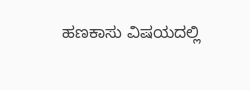ಹಣಕಾಸು ವಿಷಯದಲ್ಲಿ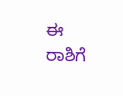ಈ ರಾಶಿಗೆ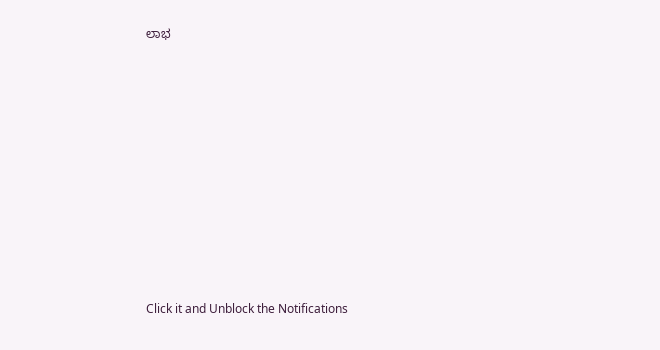ಲಾಭ












Click it and Unblock the Notifications